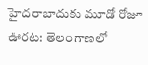హైదరాబాదుకు మూడో రోజూ ఊరట: తెలంగాణలో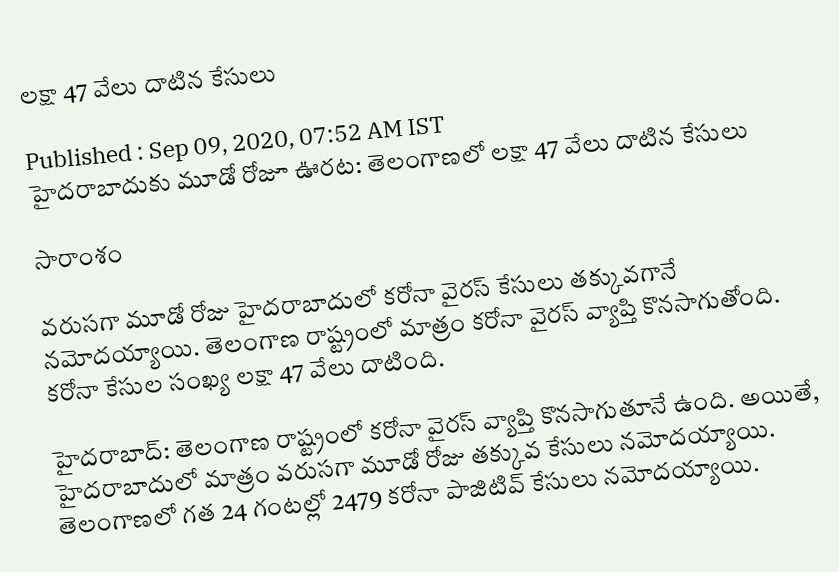లక్షా 47 వేలు దాటిన కేసులు

Published : Sep 09, 2020, 07:52 AM IST
హైదరాబాదుకు మూడో రోజూ ఊరట: తెలంగాణలో లక్షా 47 వేలు దాటిన కేసులు

సారాంశం

వరుసగా మూడో రోజు హైదరాబాదులో కరోనా వైరస్ కేసులు తక్కువగానే నమోదయ్యాయి. తెలంగాణ రాష్ట్రంలో మాత్రం కరోనా వైరస్ వ్యాప్తి కొనసాగుతోంది. కరోనా కేసుల సంఖ్య లక్షా 47 వేలు దాటింది.

హైదరాబాద్: తెలంగాణ రాష్ట్రంలో కరోనా వైరస్ వ్యాప్తి కొనసాగుతూనే ఉంది. అయితే, హైదరాబాదులో మాత్రం వరుసగా మూడో రోజు తక్కువ కేసులు నమోదయ్యాయి. తెలంగాణలో గత 24 గంటల్లో 2479 కరోనా పాజిటివ్ కేసులు నమోదయ్యాయి.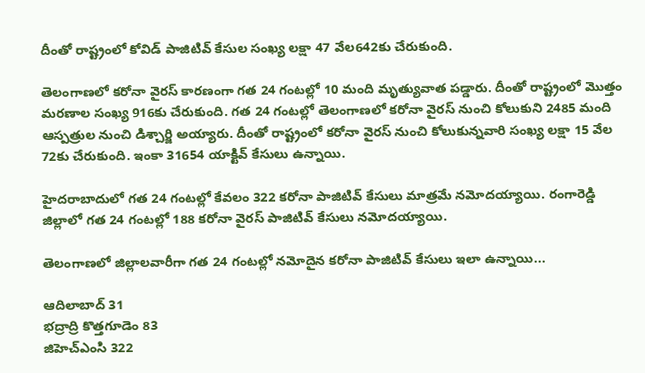దీంతో రాష్ట్రంలో కోవిడ్ పాజిటివ్ కేసుల సంఖ్య లక్షా 47 వేల642కు చేరుకుంది.

తెలంగాణలో కరోనా వైరస్ కారణంగా గత 24 గంటల్లో 10 మంది మృత్యువాత పడ్డారు. దీంతో రాష్ట్రంలో మొత్తం మరణాల సంఖ్య 916కు చేరుకుంది. గత 24 గంటల్లో తెలంగాణలో కరోనా వైరస్ నుంచి కోలుకుని 2485 మంది ఆస్పత్రుల నుంచి డిశ్చార్జి అయ్యారు. దీంతో రాష్ట్రంలో కరోనా వైరస్ నుంచి కోలుకున్నవారి సంఖ్య లక్షా 15 వేల 72కు చేరుకుంది. ఇంకా 31654 యాక్టివ్ కేసులు ఉన్నాయి.

హైదరాబాదులో గత 24 గంటల్లో కేవలం 322 కరోనా పాజిటివ్ కేసులు మాత్రమే నమోదయ్యాయి. రంగారెడ్డి జిల్లాలో గత 24 గంటల్లో 188 కరోనా వైరస్ పాజిటివ్ కేసులు నమోదయ్యాయి.

తెలంగాణలో జిల్లాలవారీగా గత 24 గంటల్లో నమోదైన కరోనా పాజిటివ్ కేసులు ఇలా ఉన్నాయి...

ఆదిలాబాద్ 31
భద్రాద్రి కొత్తగూడెం 83
జిహెచ్ఎంసి 322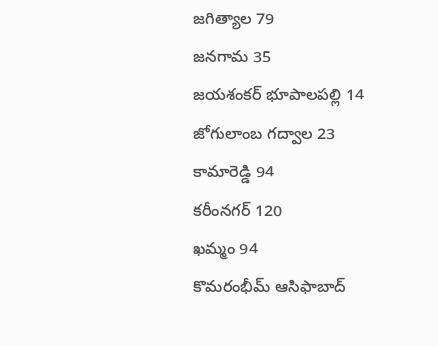జగిత్యాల 79
జనగామ 35
జయశంకర్ భూపాలపల్లి 14
జోగులాంబ గద్వాల 23
కామారెడ్డి 94
కరీంనగర్ 120
ఖమ్మం 94
కొమరంభీమ్ ఆసిఫాబాద్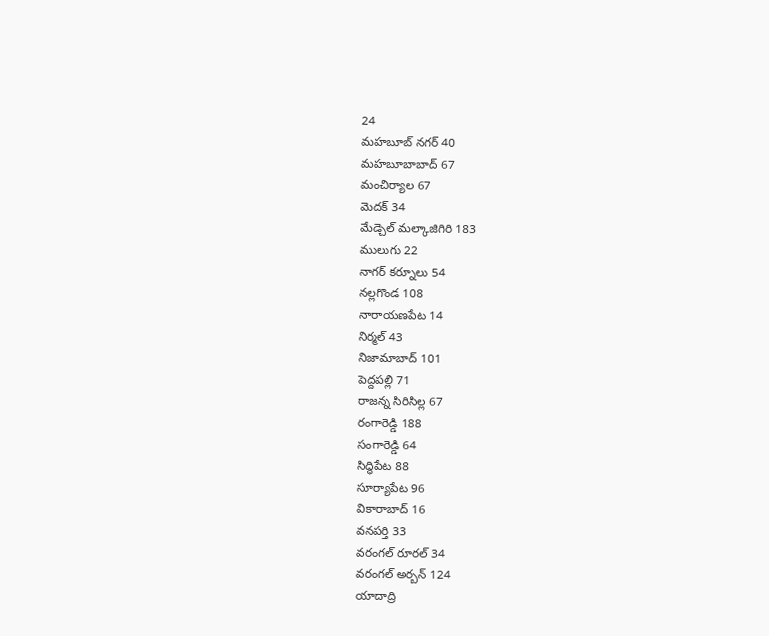24
మహబూబ్ నగర్ 40
మహబూబాబాద్ 67
మంచిర్యాల 67
మెదక్ 34
మేడ్చెల్ మల్కాజిగిరి 183
ములుగు 22
నాగర్ కర్నూలు 54
నల్లగొండ 108
నారాయణపేట 14
నిర్మల్ 43
నిజామాబాద్ 101
పెద్దపల్లి 71
రాజన్న సిరిసిల్ల 67
రంగారెడ్డి 188
సంగారెడ్డి 64
సిద్ధిపేట 88
సూర్యాపేట 96
వికారాబాద్ 16
వనపర్తి 33
వరంగల్ రూరల్ 34
వరంగల్ అర్బన్ 124
యాదాద్రి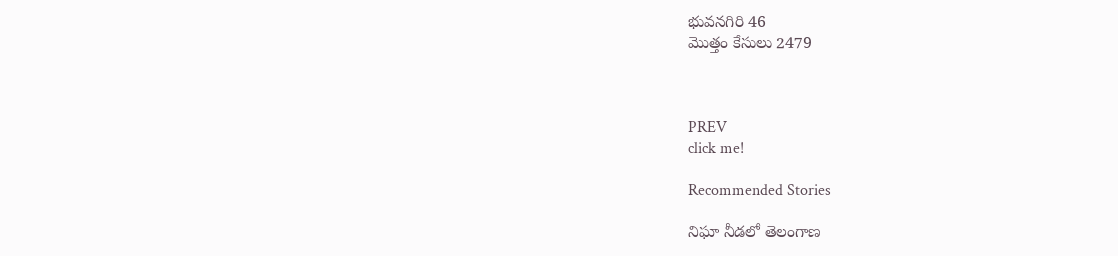భువనగిరి 46
మొత్తం కేసులు 2479



PREV
click me!

Recommended Stories

నిఘా నీడలో తెలంగాణ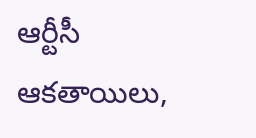ఆర్టీసీ ఆకతాయిలు,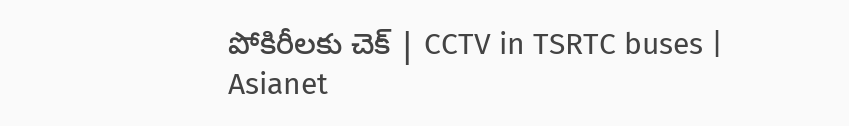పోకిరీలకు చెక్ | CCTV in TSRTC buses | Asianet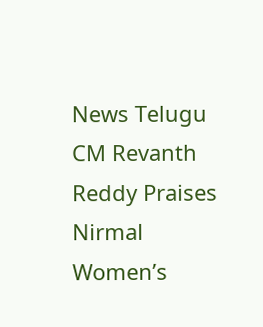News Telugu
CM Revanth Reddy Praises Nirmal Women’s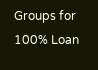Groups for 100% Loan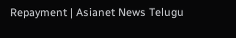Repayment | Asianet News Telugu